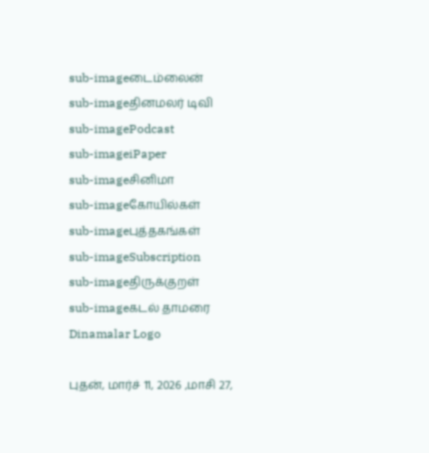sub-imageடைம்லைன்
sub-imageதினமலர் டிவி
sub-imagePodcast
sub-imageiPaper
sub-imageசினிமா
sub-imageகோயில்கள்
sub-imageபுத்தகங்கள்
sub-imageSubscription
sub-imageதிருக்குறள்
sub-imageகடல் தாமரை
Dinamalar Logo

புதன், மார்ச் 11, 2026 ,மாசி 27,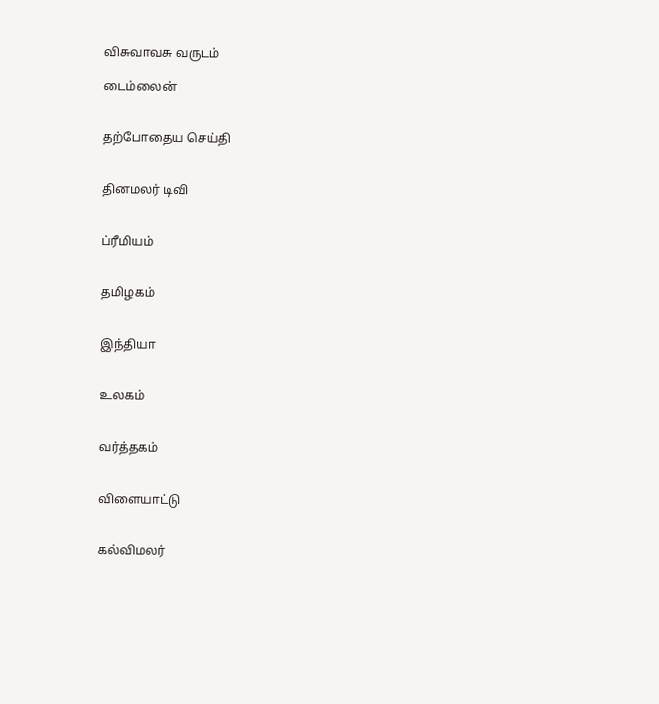விசுவாவசு வருடம்

டைம்லைன்


தற்போதைய செய்தி


தினமலர் டிவி


ப்ரீமியம்


தமிழகம்


இந்தியா


உலகம்


வர்த்தகம்


விளையாட்டு


கல்விமலர்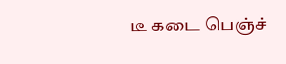டீ கடை பெஞ்ச்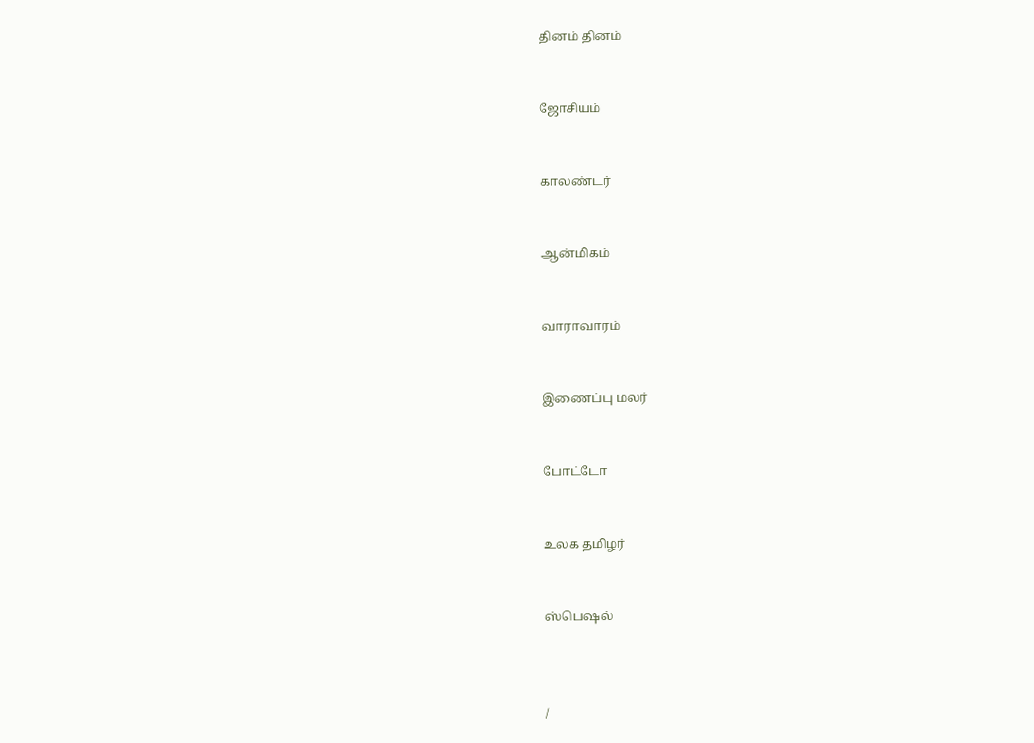தினம் தினம்


ஜோசியம்


காலண்டர்


ஆன்மிகம்


வாராவாரம்


இணைப்பு மலர்


போட்டோ


உலக தமிழர்


ஸ்பெஷல்



/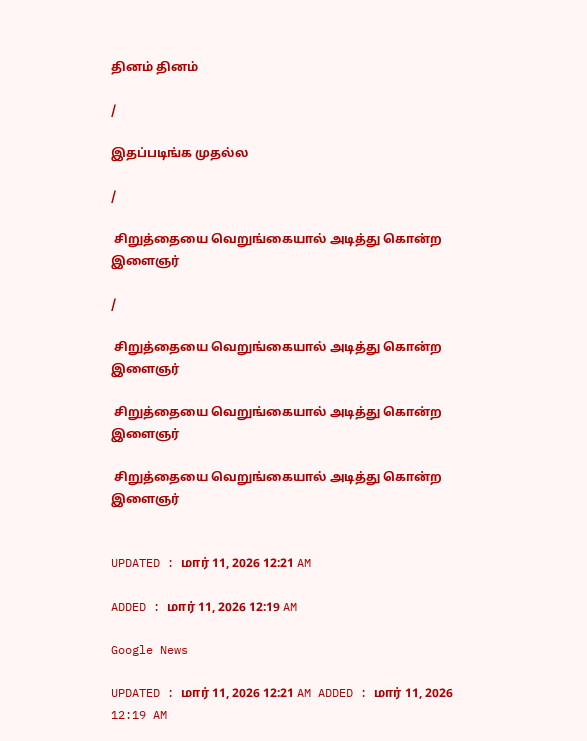தினம் தினம்

/

இதப்படிங்க முதல்ல

/

 சிறுத்தையை வெறுங்கையால் அடித்து கொன்ற இளைஞர்

/

 சிறுத்தையை வெறுங்கையால் அடித்து கொன்ற இளைஞர்

 சிறுத்தையை வெறுங்கையால் அடித்து கொன்ற இளைஞர்

 சிறுத்தையை வெறுங்கையால் அடித்து கொன்ற இளைஞர்


UPDATED : மார் 11, 2026 12:21 AM

ADDED : மார் 11, 2026 12:19 AM

Google News

UPDATED : மார் 11, 2026 12:21 AM ADDED : மார் 11, 2026 12:19 AM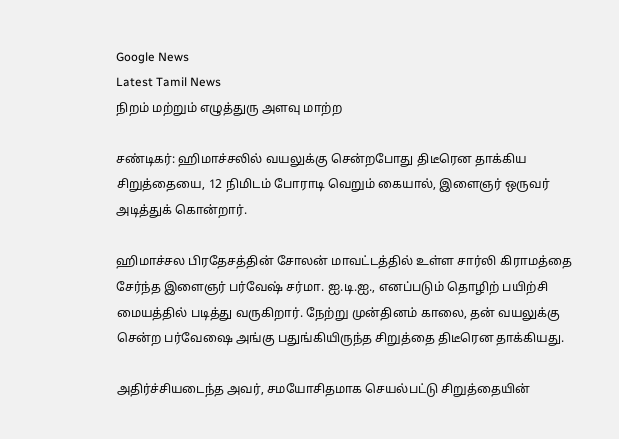Google News
Latest Tamil News
நிறம் மற்றும் எழுத்துரு அளவு மாற்ற

சண்டிகர்: ஹிமாச்சலில் வயலுக்கு சென்றபோது திடீரென தாக்கிய சிறுத்தையை, 12 நிமிடம் போராடி வெறும் கையால், இளைஞர் ஒருவர் அடித்துக் கொன்றார்.

ஹிமாச்சல பிரதேசத்தின் சோலன் மாவட்டத்தில் உள்ள சார்லி கிராமத்தை சேர்ந்த இளைஞர் பர்வேஷ் சர்மா. ஐ.டி.ஐ., எனப்படும் தொழிற் பயிற்சி மையத்தில் படித்து வருகிறார். நேற்று முன்தினம் காலை, தன் வயலுக்கு சென்ற பர்வேஷை அங்கு பதுங்கியிருந்த சிறுத்தை திடீரென தாக்கியது.

அதிர்ச்சியடைந்த அவர், சமயோசிதமாக செயல்பட்டு சிறுத்தையின்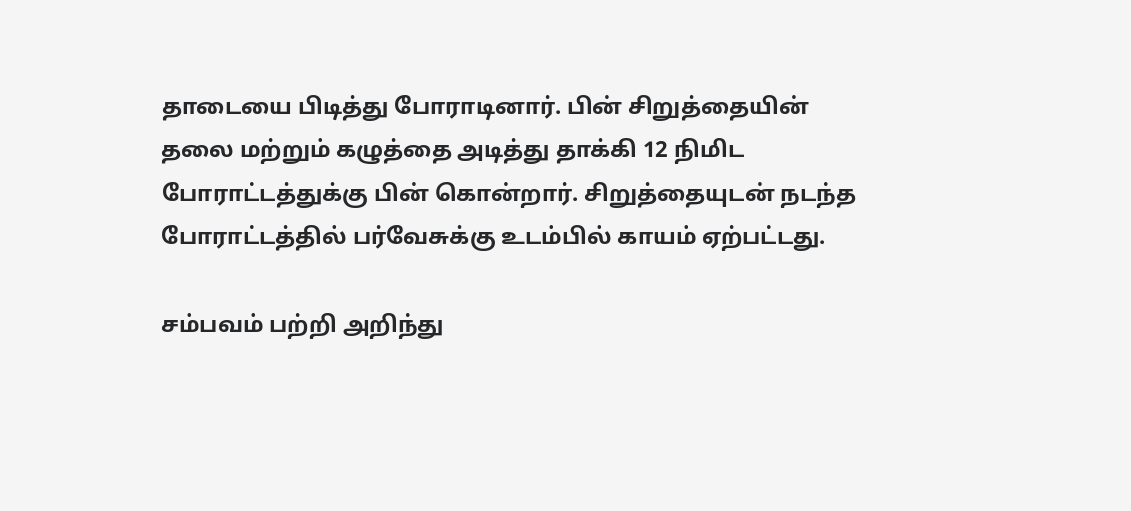தாடையை பிடித்து போராடினார். பின் சிறுத்தையின் தலை மற்றும் கழுத்தை அடித்து தாக்கி 12 நிமிட போராட்டத்துக்கு பின் கொன்றார். சிறுத்தையுடன் நடந்த போராட்டத்தில் பர்வேசுக்கு உடம்பில் காயம் ஏற்பட்டது.

சம்பவம் பற்றி அறிந்து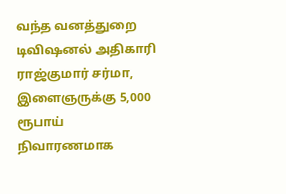வந்த வனத்துறை டிவிஷனல் அதிகாரி ராஜ்குமார் சர்மா, இளைஞருக்கு 5,000 ரூபாய் நிவாரணமாக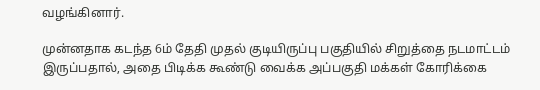வழங்கினார்.

முன்னதாக கடந்த 6ம் தேதி முதல் குடியிருப்பு பகுதியில் சிறுத்தை நடமாட்டம் இருப்பதால், அதை பிடிக்க கூண்டு வைக்க அப்பகுதி மக்கள் கோரிக்கை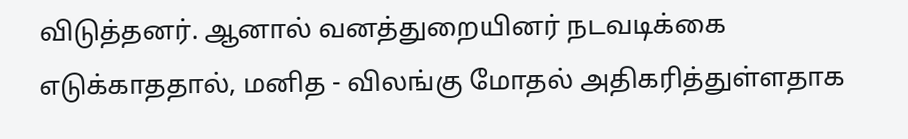விடுத்தனர். ஆனால் வனத்துறையினர் நடவடிக்கை எடுக்காததால், மனித - விலங்கு மோதல் அதிகரித்துள்ளதாக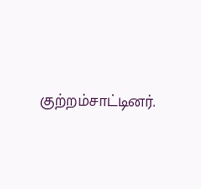குற்றம்சாட்டினர்.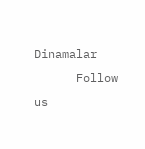Dinamalar
      Follow us